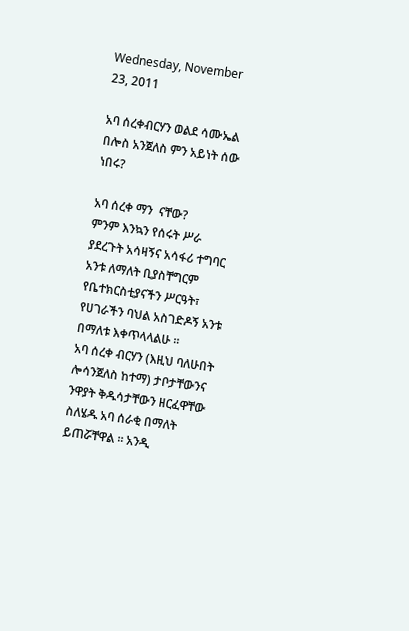Wednesday, November 23, 2011

አባ ሰረቀብርሃን ወልደ ሳሙኤል በሎስ አንጀለስ ምን አይነት ሰው ነበሩ?

አባ ሰረቀ ማን  ናቸው?
ምንም እንኳን የሰሩት ሥራ ያደረጉት አሳዛኝና አሳፋሪ ተግባር አንቱ ለማለት ቢያስቸግርም የቤተክርስቲያናችን ሥርዓት፣ የሀገራችን ባህል አስገድዶኝ አንቱ በማለቱ እቀጥላላልሁ ።
አባ ሰረቀ ብርሃን (እዚህ ባለሁበት ሎሳንጀለስ ከተማ) ታቦታቸውንና ንዋያት ቅዱሳታቸውን ዘርፈዋቸው ስለሄዱ አባ ሰራቂ በማለት ይጠሯቸዋል ። አንዲ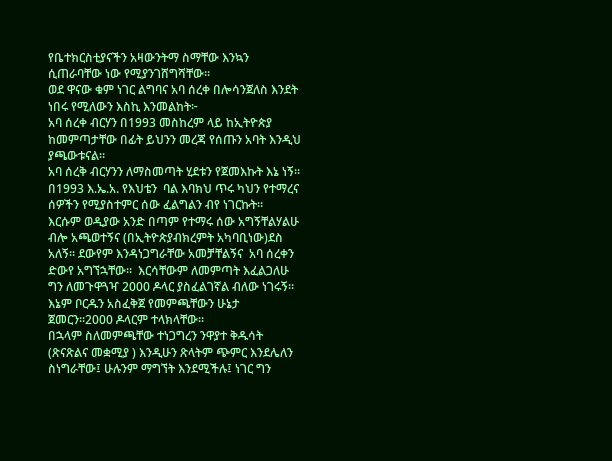የቤተክርስቲያናችን አዛውንትማ ስማቸው እንኳን ሲጠራባቸው ነው የሚያንገሸግሻቸው።
ወደ ዋናው ቁም ነገር ልግባና አባ ሰረቀ በሎሳንጀለስ እንደት ነበሩ የሚለውን እስኪ እንመልከት፦
አባ ሰረቀ ብርሃን በ1993 መስከረም ላይ ከኢትዮጵያ ከመምጣታቸው በፊት ይህንን መረጃ የሰጡን አባት እንዲህ ያጫውቱናል።
አባ ሰረቅ ብርሃንን ለማስመጣት ሂደቱን የጀመእኩት እኔ ነኝ። በ1993 እ.ኤ.አ. የእህቴን  ባል እባክህ ጥሩ ካህን የተማረና ሰዎችን የሚያስተምር ሰው ፈልግልን ብየ ነገርኩት።
እርሱም ወዲያው አንድ በጣም የተማሩ ሰው አግኝቸልሃልሁ ብሎ አጫወተኝና (በኢትዮጵያብክረምት አካባቢነው)ደስ አለኝ። ደውየም እንዳነጋግራቸው አመቻቸልኝና  አባ ሰረቀን ድውየ አግኘኋቸው።  እርሳቸውም ለመምጣት እፈልጋለሁ ግን ለመጉዋጓዣ 2000 ዶላር ያስፈልገኛል ብለው ነገሩኝ። እኔም ቦርዱን አስፈቅጀ የመምጫቸውን ሁኔታ ጀመርን።2000 ዶላርም ተላክላቸው።
በኋላም ስለመምጫቸው ተነጋግረን ንዋያተ ቅዱሳት (ጽናጽልና መቋሚያ ) እንዲሁን ጽላትም ጭምር እንደሌለን ስነግራቸው፤ ሁሉንም ማግኘት እንደሚችሉ፤ ነገር ግን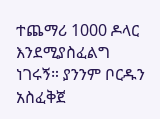ተጨማሪ 1000 ዶላር እንደሚያስፈልግ ነገሩኝ። ያንንም ቦርዱን አስፈቅጀ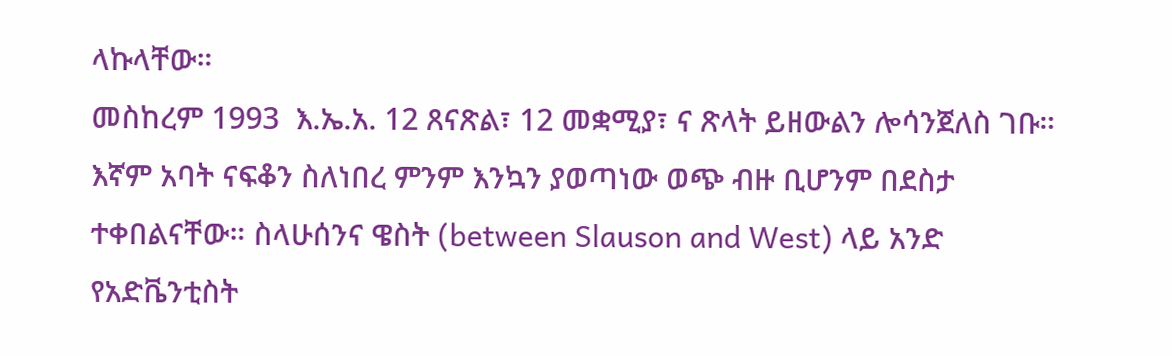ላኩላቸው።
መስከረም 1993  እ.ኤ.አ. 12 ጸናጽል፣ 12 መቋሚያ፣ ና ጽላት ይዘውልን ሎሳንጀለስ ገቡ። እኛም አባት ናፍቆን ስለነበረ ምንም እንኳን ያወጣነው ወጭ ብዙ ቢሆንም በደስታ ተቀበልናቸው። ስላሁሰንና ዌስት (between Slauson and West) ላይ አንድ የአድቬንቲስት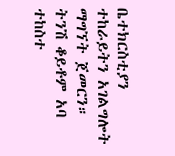ቤተክርስቲያን ተከራይትን አገልግሎት ማግኘት ጀመርን።
ትንሽ ቆይቶም አባ ተከስተ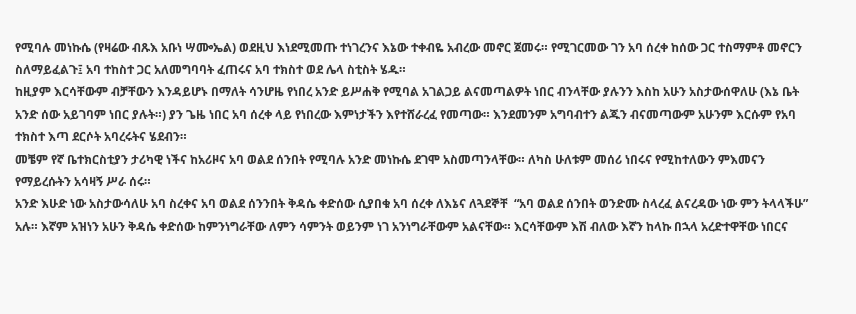የሚባሉ መነኩሴ (የዛሬው ብጹእ አቡነ ሣᎀኤል) ወደዚህ እነደሚመጡ ተነገረንና እኔው ተቀብዬ አብረው መኖር ጀመሩ። የሚገርመው ገን አባ ሰረቀ ከሰው ጋር ተስማምቶ መኖርን ስለማይፈልጉ፤ አባ ተከስተ ጋር አለመግባባት ፈጠሩና አባ ተክስተ ወደ ሌላ ስቲስት ሄዱ።
ከዚያም እርሳቸውም ብቻቸውን እንዳይሆኑ በማለት ሳንሆዜ የነበረ አንድ ይሥሐቅ የሚባል አገልጋይ ልናመጣልዎት ነበር ብንላቸው ያሉንን እስከ አሁን አስታውሰዋለሁ (እኔ ቤት አንድ ሰው አይገባም ነበር ያሉት።) ያን ጌዜ ነበር አባ ሰረቀ ላይ የነበረው እምነታችን እየተሸራረፈ የመጣው። እንደመንም አግባብተን ልጁን ብናመጣውም አሁንም እርሱም የአባ ተክስተ እጣ ደርሶት አባረሩትና ሄደብን።
መቼም የኛ ቤተክርስቲያን ታሪካዊ ነችና ከአሪዞና አባ ወልደ ሰንበት የሚባሉ አንድ መነኩሴ ደገሞ አስመጣንላቸው። ለካስ ሁለቱም መሰሪ ነበሩና የሚከተለውን ምእመናን የማይረሱትን አሳዛኝ ሥራ ሰሩ።
አንድ እሁድ ነው አስታውሳለሁ አባ ስረቀና አባ ወልደ ሰንንበት ቅዳሴ ቀድሰው ሲያበቁ አባ ሰረቀ ለእኔና ለጓደኞቸ  “አባ ወልደ ሰንበት ወንድሙ ስላረፈ ልናረዳው ነው ምን ትላላችሁ” አሉ። እኛም አዝነን አሁን ቅዳሴ ቀድሰው ከምንነግራቸው ለምን ሳምንት ወይንም ነገ አንነግራቸውም አልናቸው። እርሳቸውም እሽ ብለው እኛን ከላኩ በኋላ አረድተዋቸው ነበርና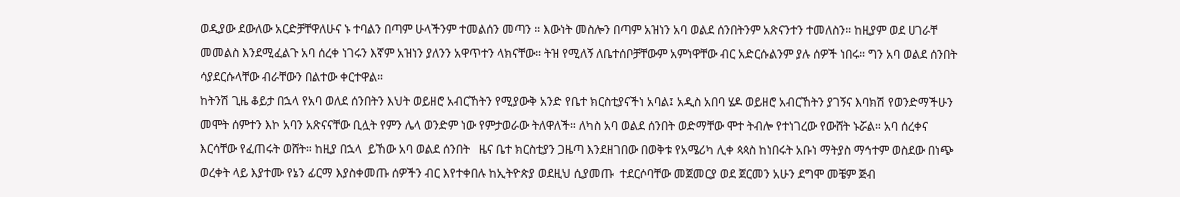ወዲያው ደውለው አርድቻቸዋለሁና ኑ ተባልን በጣም ሁላችንም ተመልሰን መጣን ። እውነት መስሎን በጣም አዝነን አባ ወልደ ሰንበትንም አጽናንተን ተመለስን። ከዚያም ወደ ሀገራቸ መመልስ እንደሚፈልጉ አባ ሰረቀ ነገሩን እኛም አዝነን ያለንን አዋጥተን ላክናቸው። ትዝ የሚለኝ ለቤተሰቦቻቸውም አምነዋቸው ብር አድርሱልንም ያሉ ሰዎች ነበሩ። ግን አባ ወልደ ሰንበት ሳያደርሱላቸው ብራቸውን በልተው ቀርተዋል።
ከትንሽ ጊዜ ቆይታ በኋላ የአባ ወለደ ሰንበትን እህት ወይዘሮ አብርኸትን የሚያውቅ አንድ የቤተ ክርስቲያናችነ አባል፤ አዲስ አበባ ሄዶ ወይዘሮ አብርኸትን ያገኝና እባክሽ የወንድማችሁን መሞት ሰምተን እኮ አባን አጽናናቸው ቢሏት የምን ሌላ ወንድም ነው የምታወራው ትለዋለች። ለካስ አባ ወልደ ሰንበት ወድማቸው ሞተ ትብሎ የተነገረው የውሸት ኑሯል። አባ ሰረቀና እርሳቸው የፈጠሩት ወሸት። ከዚያ በኋላ  ይኸው አባ ወልደ ሰንበት   ዜና ቤተ ክርስቲያን ጋዜጣ እንደዘገበው በወቅቱ የአሜሪካ ሊቀ ጳጳስ ከነበሩት አቡነ ማትያስ ማኅተም ወስደው በነጭ ወረቀት ላይ እያተሙ የኔን ፊርማ እያስቀመጡ ሰዎችን ብር እየተቀበሉ ከኢትዮጵያ ወደዚህ ሲያመጡ  ተደርሶባቸው መጀመርያ ወደ ጀርመን አሁን ደግሞ መቼም ጅብ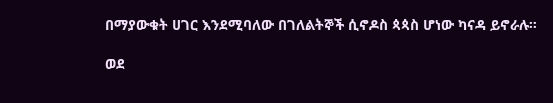በማያውቁት ሀገር እንደሚባለው በገለልትኞች ሲኖዶስ ጳጳስ ሆነው ካናዳ ይኖራሉ።

ወደ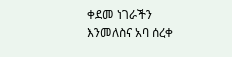ቀደመ ነገራችን እንመለስና አባ ሰረቀ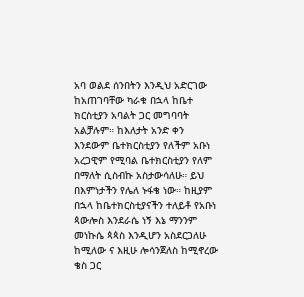አባ ወልደ ሰንበትን እንዲህ አድርገው ከአጠገባቸው ካራቁ በኋላ ከቤተ ክርስቲያን አባልት ጋር መግባባት አልቻሉም። ከእለታት አንድ ቀን እንደውም ቤተክርስቲያን የለችም አቡነ አረጋዊም የሚባል ቤተክርስቲያን የለም በማለት ሲስብኩ አስታውሳለሁ። ይህ በእምነታችን የሌለ ኑፋቄ ነው። ከዚያም በኋላ ከቤተክርስቲያናችን ተለይቶ የአቡነ ጳውሎስ እንደራሴ ነኝ እኔ ማንንም መነኩሴ ጳጳስ እንዲሆን አስደርጋለሁ ከሚለው ና እዚሁ ሎሳንጀለስ ከሚኖረው ቄስ ጋር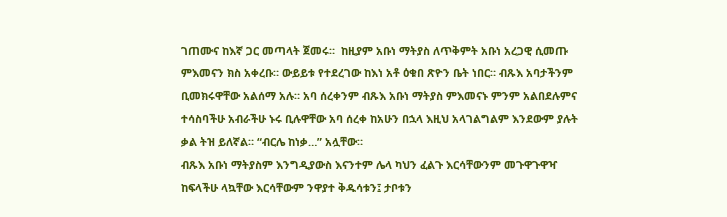ገጠሙና ከእኛ ጋር መጣላት ጀመሩ።  ከዚያም አቡነ ማትያስ ለጥቅምት አቡነ አረጋዊ ሲመጡ ምእመናን ክስ አቀረቡ። ውይይቱ የተደረገው ከእነ አቶ ዕቁበ ጽዮን ቤት ነበር። ብጹእ አባታችንም ቢመክሩዋቸው አልሰማ አሉ። አባ ሰረቀንም ብጹእ አቡነ ማትያስ ምእመናኑ ምንም አልበደሉምና ተሳስባችሁ አብራችሁ ኑሩ ቢሉዋቸው አባ ሰረቀ ከአሁን በኋላ እዚህ አላገልግልም እንደውም ያሉት ቃል ትዝ ይለኛል። “ብርሌ ከነቃ…” አሏቸው።
ብጹእ አቡነ ማትያስም እንግዲያውስ እናንተም ሌላ ካህን ፈልጉ እርሳቸውንም መጉዋጉዋዣ ከፍላችሁ ላኳቸው እርሳቸውም ንዋያተ ቅዱሳቱን፤ ታቦቱን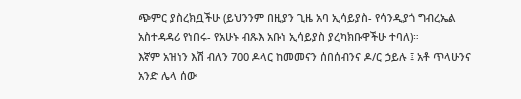ጭምር ያስረክቧችሁ (ይህንንም በዚያን ጊዜ አባ ኢሳይያስ- የሳንዲያጎ ግብረኤል አስተዳዳሪ የነበሩ- የአሁኑ ብጹእ አቡነ ኢሳይያስ ያረካክቡዋችሁ ተባለ)።
እኛም አዝነን እሽ ብለን 700 ዶላር ከመመናን ሰበሰብንና ዶ/ር ኃይሉ ፤ አቶ ጥላሁንና አንድ ሌላ ሰው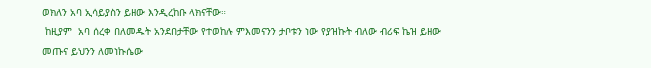ወክለን አባ ኢሳይያስን ይዘው እንዲረከቡ ላክናቸው።
 ከዚያም  አባ ሰረቀ በለመዱት አንደበታቸው የተወከሉ ምእመናንን ታቦቱን ነው የያዝኩት ብለው ብሪፍ ኬዝ ይዘው መጡና ይህንን ለመነኩሴው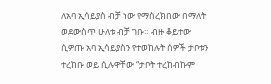ለአባ ኢሳይያስ ብቻ ነው የማስረክበው በማለት ወደውስጥ ሁለቱ ብቻ ገቡ። ብዙ ቆይተው ሲዎጡ አባ ኢሳይያስን የተወከሉት ሰዎች ታቦቱን ተረከቡ ወይ ሲሉዋቸው “ታቦት ተረከብኩም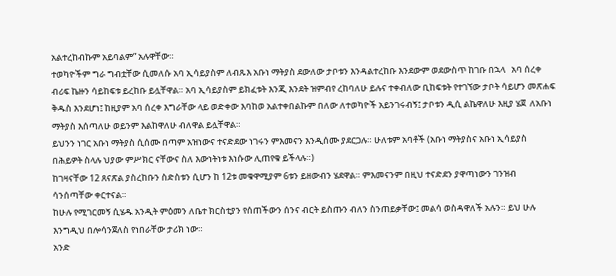አልተረከብኩም አይባልም” አሉዋቸው።
ተወካዮችም ግራ ግብቷቸው ሲመለሱ አባ ኢሳይያስም ለብጹእ አቡነ ማትያስ ደውለው ታቦቱን እንዳልተረከቡ እንደውም ወደውስጥ ከገቡ በኋላ   አባ ሰረቀ ብሪፍ ኬዙን ሳይከፍቱ ይረከቡ ይሏቸዋል። አባ ኢሳይያስም ይክፈቱት እንጂ እንደት ዝምብየ ረከባለሁ ይሉና ተቀብለው ቢከፍቱት የተገኘው ታቦት ሳይሆን መጽሐፍ ቅዱስ እንደሆነ፤ ከዚያም አባ ሰረቀ እግራቸው ላይ ወድቀው እባከወ አልተቀበልኩም በለው ለተወካዮች አይንገሩብኝ፤ ታቦቱን ዲሲ ልኬዋለሁ እዚያ ሄጀ  ለአቡነ ማትያስ እሰጣለሁ ወይንም እልከዋለሁ ብለዋል ይሏቸዋል።
ይህንን ነገር አቡነ ማትያስ ሲሰሙ በጣም አዝነውና ተናድደው ነገሩን ምእመናን እንዲሰሙ ያደርጋሉ። ሁለቱም አባቶች (አቡነ ማትያስና አቡነ ኢሳይያስ በሕይዎት ስላሉ ህያው ምሥክር ናቸውና ስለ እውነትነቱ እነሱው ሊጠየቁ ይችላሉ።)
ከገዛናቸው 12 ጸናጽል ያስረከቡን ስድስቱን ሲሆን ከ 12ቱ መቁዋሚያም 6ቱን ይዘውብን ሄደዋል። ምእመናንም በዚህ ተናድደን ያዋጣነውን ገንዝብ ሳንሰጣቸው ቀርተናል።
ከሁሉ የሚገርመኝ ሲሄዱ አንዲት ምዕመን ለቤተ ክርስቲያን የሰጠችውን ሰንና ብርት ይስጡን ብለን ስንጠይቃቸው፤ መልሳ ወስዳዋለች አሉን። ይህ ሁሉ እንግዲህ በሎሳንጀለስ የነበራቸው ታሪክ ነው።
አንድ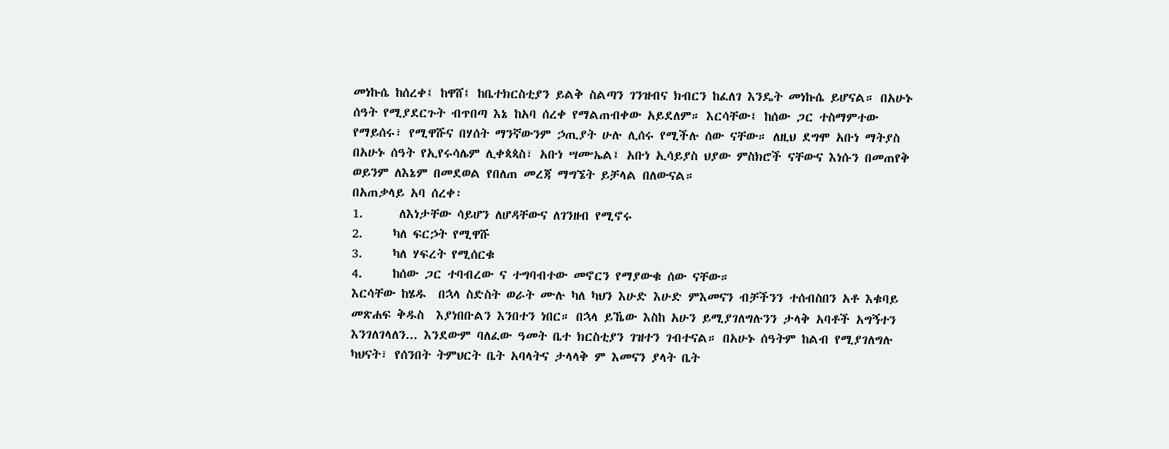መነኩሴ ከሰረቀ፤ ከዋሸ፤ ከቤተክርስቲያን ይልቅ ስልጣን ገንዝብና ክብርን ከፈለገ እንዴት መነኩሴ ይሆናል። በአሁኑ ሰዓት የሚያደርጉት ብጥበጣ እኔ ከአባ ሰረቀ የማልጠብቀው አይደለም። እርሳቸው፤ ከሰው ጋር ተስማምተው የማይሰሩ፣ የሚዋሹና በሃሰት ማንኛውንም ኃጢያት ሁሉ ሊሰሩ የሚችሉ ሰው ናቸው። ለዚህ ደግሞ አቡነ ማትያስ በአሁኑ ሰዓት የኢየሩሳሌም ሊቀጳጳስ፣ አቡነ ሣᎀኤል፤ አቡነ ኢሳይያስ ህያው ምስክሮች ናቸውና እነሱን በመጠየቅ ወይንም ለእኔም በመደወል የበለጠ መረጃ ማግኜት ይቻላል በለውናል።
በአጠቃላይ አባ ሰረቀ፡
1.      ለእነታቸው ሳይሆን ለሆዳቸውና ለገንዘብ የሚኖሩ
2.     ካለ ፍርኃት የሚዋሹ
3.     ካለ ሃፍረት የሚሰርቁ
4.     ከሰው ጋር ተባብረው ና ተግባብተው መኖርን የማያውቁ ሰው ናቸው።
እርሳቸው ከሄዱ  በኋላ ስድስት ወራት ሙሉ ካለ ካህን እሁድ እሁድ ምእመናን ብቻችንን ተሰብስበን አቶ እቁባይ መጽሐፍ ቅዱስ  እያነበቡልን እንበተን ነበር። በኋላ ይኼው እስከ አሁን ይሚያገለግሉንን ታላቅ አባቶች አግኝተን እንገለገላለን... እንደውም ባለፈው ዓመት ቤተ ክርስቲያን ገዝተን ገብተናል። በአሁኑ ሰዓትም ከልብ የሚያገለግሉ ካህናት፣ የሰንበት ትምህርት ቤት አባላትና ታላላቅ ም እመናን ያላት ቤት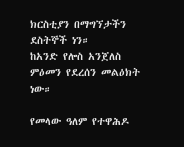ክርስቲያን በማግኘታችን ደስትኞች ነን።
ከአንድ የሎስ አንጀለስ ምዕመን የደረሰን መልዕክት ነው።

የመላው ዓለም የተዋሕዶ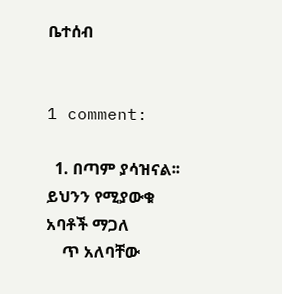ቤተሰብ


1 comment:

  1. በጣም ያሳዝናል፡፡ ይህንን የሚያውቁ አባቶች ማጋለ
    ጥ አለባቸው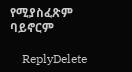የሚያስፈጽም ባይኖርም

    ReplyDelete